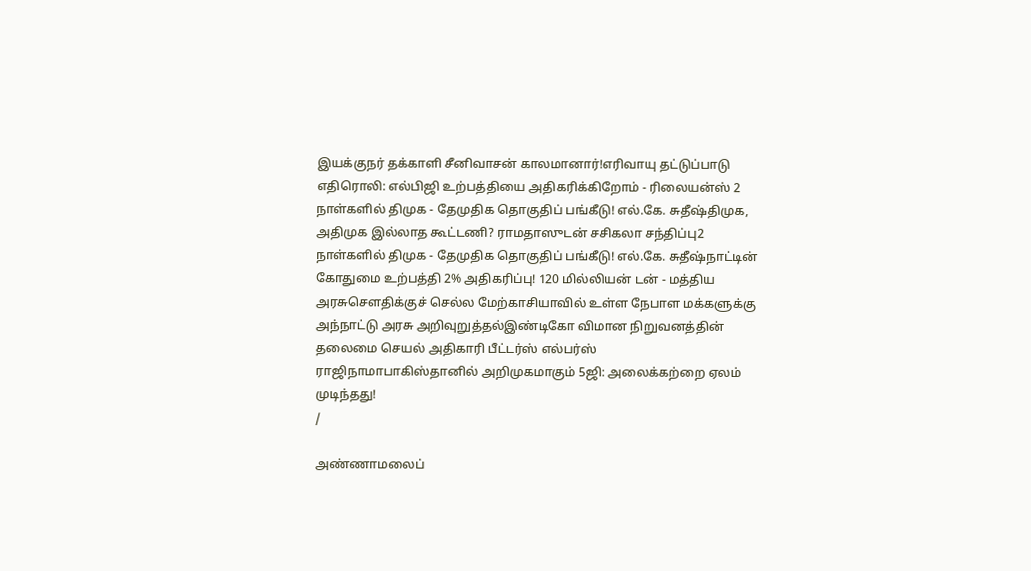இயக்குநர் தக்காளி சீனிவாசன் காலமானார்!எரிவாயு தட்டுப்பாடு எதிரொலி: எல்பிஜி உற்பத்தியை அதிகரிக்கிறோம் - ரிலையன்ஸ் 2 நாள்களில் திமுக - தேமுதிக தொகுதிப் பங்கீடு! எல்.கே. சுதீஷ்திமுக, அதிமுக இல்லாத கூட்டணி? ராமதாஸுடன் சசிகலா சந்திப்பு2 நாள்களில் திமுக - தேமுதிக தொகுதிப் பங்கீடு! எல்.கே. சுதீஷ்நாட்டின் கோதுமை உற்பத்தி 2% அதிகரிப்பு! 120 மில்லியன் டன் - மத்திய அரசுசௌதிக்குச் செல்ல மேற்காசியாவில் உள்ள நேபாள மக்களுக்கு அந்நாட்டு அரசு அறிவுறுத்தல்இண்டிகோ விமான நிறுவனத்தின் தலைமை செயல் அதிகாரி பீட்டர்ஸ் எல்பர்ஸ் ராஜிநாமாபாகிஸ்தானில் அறிமுகமாகும் 5ஜி: அலைக்கற்றை ஏலம் முடிந்தது!
/

அண்ணாமலைப்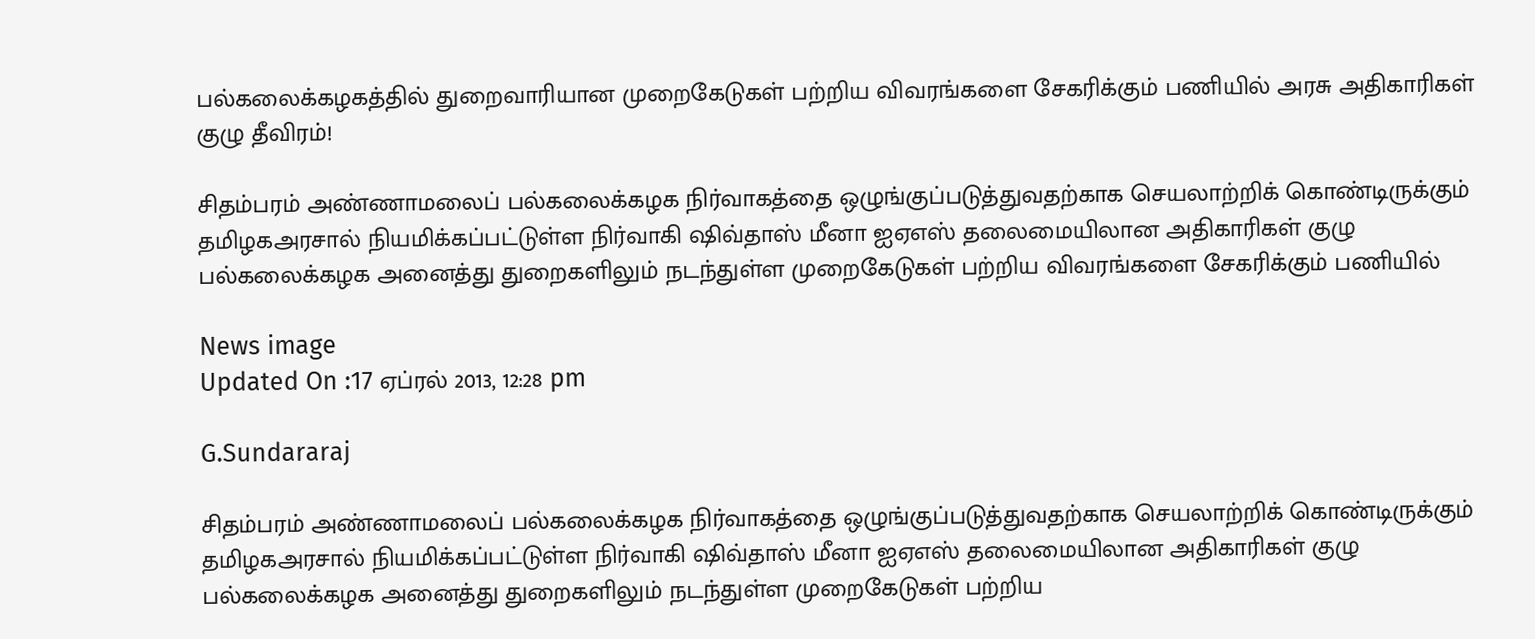பல்கலைக்கழகத்தில் துறைவாரியான முறைகேடுகள் பற்றிய விவரங்களை சேகரிக்கும் பணியில் அரசு அதிகாரிகள் குழு தீவிரம்!

சிதம்பரம் அண்ணாமலைப் பல்கலைக்கழக நிர்வாகத்தை ஒழுங்குப்படுத்துவதற்காக செயலாற்றிக் கொண்டிருக்கும் தமிழகஅரசால் நியமிக்கப்பட்டுள்ள நிர்வாகி ஷிவ்தாஸ் மீனா ஐஏஎஸ் தலைமையிலான அதிகாரிகள் குழு பல்கலைக்கழக அனைத்து துறைகளிலும் நடந்துள்ள முறைகேடுகள் பற்றிய விவரங்களை சேகரிக்கும் பணியில்

News image
Updated On :17 ஏப்ரல் 2013, 12:28 pm

G.Sundararaj

சிதம்பரம் அண்ணாமலைப் பல்கலைக்கழக நிர்வாகத்தை ஒழுங்குப்படுத்துவதற்காக செயலாற்றிக் கொண்டிருக்கும் தமிழகஅரசால் நியமிக்கப்பட்டுள்ள நிர்வாகி ஷிவ்தாஸ் மீனா ஐஏஎஸ் தலைமையிலான அதிகாரிகள் குழு பல்கலைக்கழக அனைத்து துறைகளிலும் நடந்துள்ள முறைகேடுகள் பற்றிய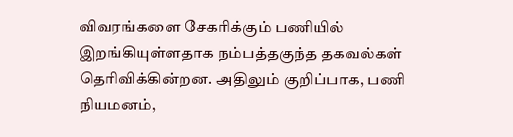விவரங்களை சேகரிக்கும் பணியில் இறங்கியுள்ளதாக நம்பத்தகுந்த தகவல்கள் தெரிவிக்கின்றன. அதிலும் குறிப்பாக, பணி நியமனம்,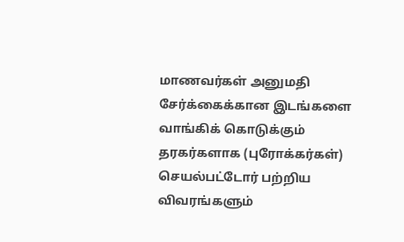மாணவர்கள் அனுமதி சேர்க்கைக்கான இடங்களை வாங்கிக் கொடுக்கும் தரகர்களாக (புரோக்கர்கள்) செயல்பட்டோர் பற்றிய விவரங்களும்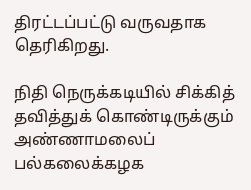திரட்டப்பட்டு வருவதாக தெரிகிறது.

நிதி நெருக்கடியில் சிக்கித் தவித்துக் கொண்டிருக்கும் அண்ணாமலைப் பல்கலைக்கழக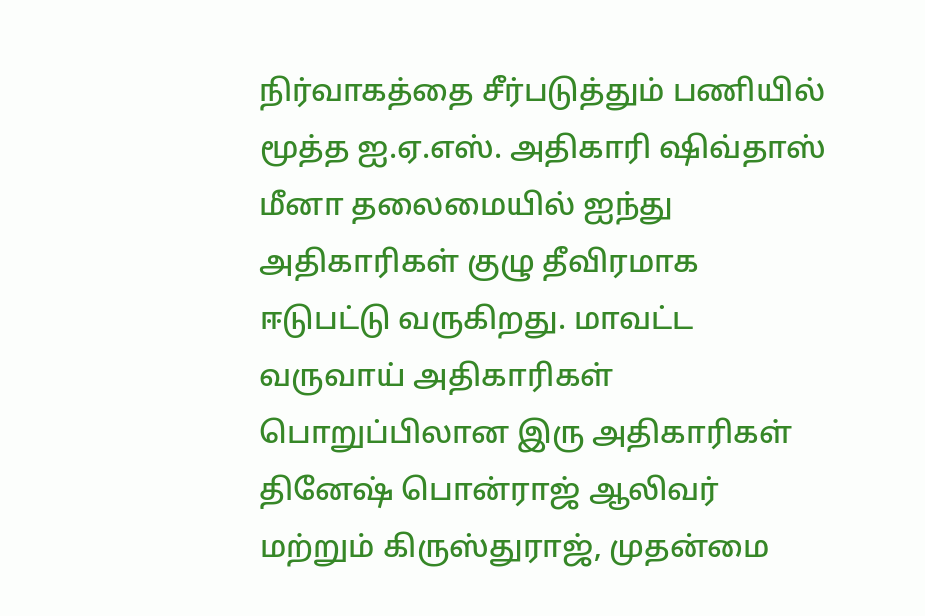நிர்வாகத்தை சீர்படுத்தும் பணியில் மூத்த ஐ.ஏ.எஸ். அதிகாரி ஷிவ்தாஸ் மீனா தலைமையில் ஐந்து அதிகாரிகள் குழு தீவிரமாக ஈடுபட்டு வருகிறது. மாவட்ட வருவாய் அதிகாரிகள் பொறுப்பிலான இரு அதிகாரிகள் தினேஷ் பொன்ராஜ் ஆலிவர் மற்றும் கிருஸ்துராஜ், முதன்மை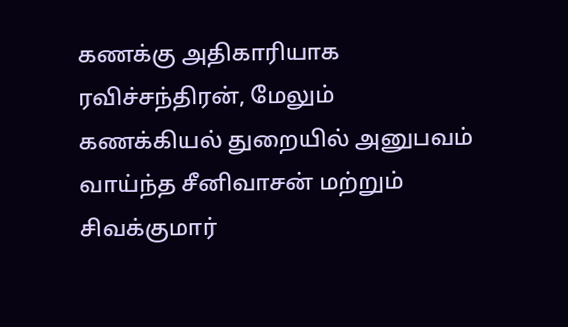கணக்கு அதிகாரியாக ரவிச்சந்திரன், மேலும் கணக்கியல் துறையில் அனுபவம் வாய்ந்த சீனிவாசன் மற்றும் சிவக்குமார்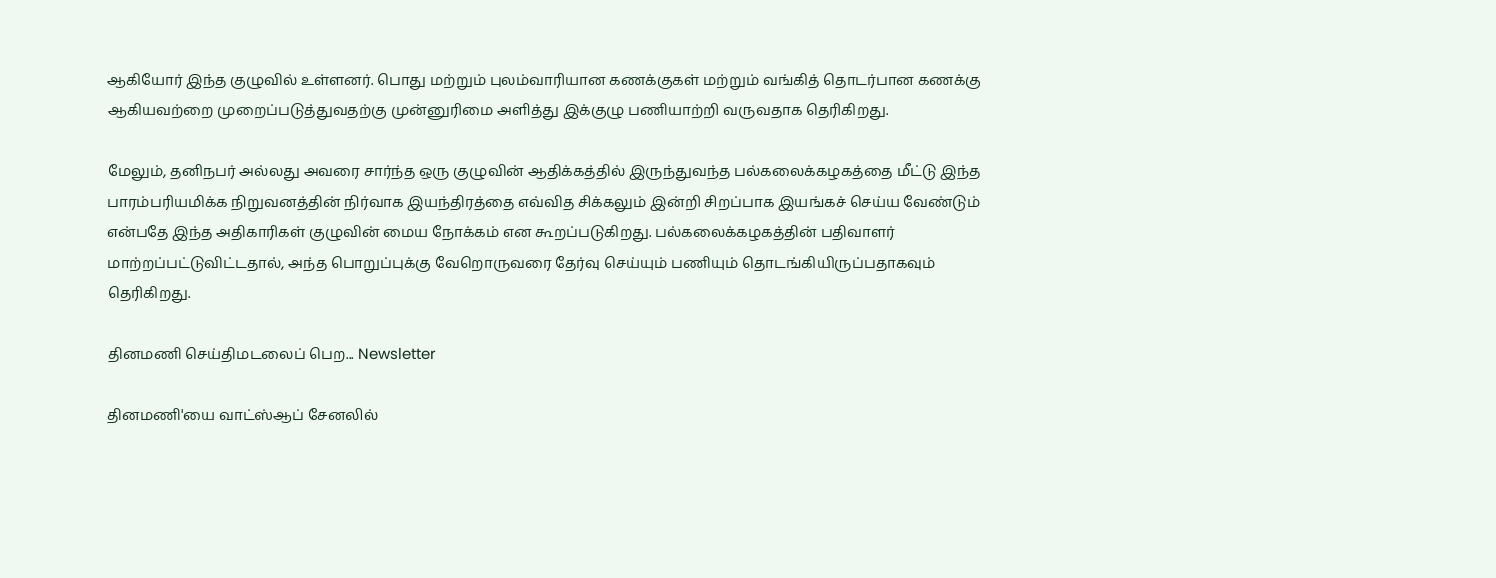ஆகியோர் இந்த குழுவில் உள்ளனர். பொது மற்றும் புலம்வாரியான கணக்குகள் மற்றும் வங்கித் தொடர்பான கணக்கு ஆகியவற்றை முறைப்படுத்துவதற்கு முன்னுரிமை அளித்து இக்குழு பணியாற்றி வருவதாக தெரிகிறது.

மேலும், தனிநபர் அல்லது அவரை சார்ந்த ஒரு குழுவின் ஆதிக்கத்தில் இருந்துவந்த பல்கலைக்கழகத்தை மீட்டு இந்த பாரம்பரியமிக்க நிறுவனத்தின் நிர்வாக இயந்திரத்தை எவ்வித சிக்கலும் இன்றி சிறப்பாக இயங்கச் செய்ய வேண்டும் என்பதே இந்த அதிகாரிகள் குழுவின் மைய நோக்கம் என கூறப்படுகிறது. பல்கலைக்கழகத்தின் பதிவாளர் மாற்றப்பட்டுவிட்டதால், அந்த பொறுப்புக்கு வேறொருவரை தேர்வு செய்யும் பணியும் தொடங்கியிருப்பதாகவும் தெரிகிறது.

தினமணி செய்திமடலைப் பெற... Newsletter

தினமணி'யை வாட்ஸ்ஆப் சேனலில்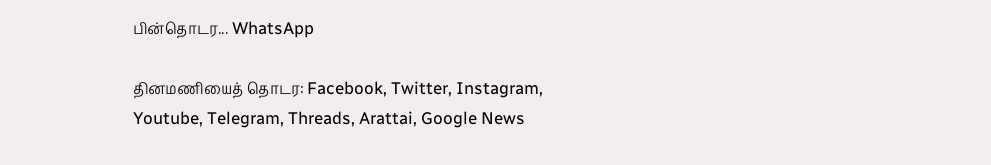பின்தொடர... WhatsApp

தினமணியைத் தொடர: Facebook, Twitter, Instagram, Youtube, Telegram, Threads, Arattai, Google News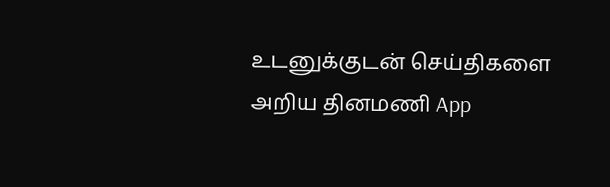உடனுக்குடன் செய்திகளை அறிய தினமணி App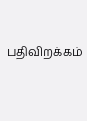பதிவிறக்கம்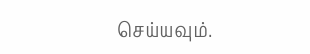செய்யவும்.